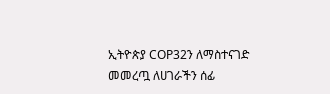ኢትዮጵያ COP32ን ለማስተናገድ መመረጧ ለሀገራችን ሰፊ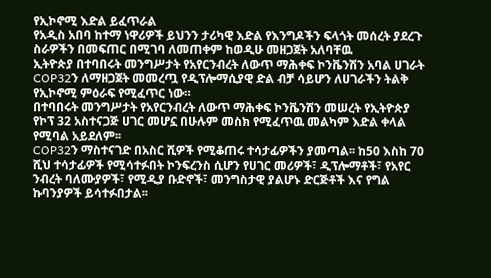የኢኮኖሚ እድል ይፈጥራል
የአዲስ አበባ ከተማ ነዋሪዎች ይህንን ታሪካዊ እድል የእንግዶችን ፍላጎት መሰረት ያደረጉ ስራዎችን በመፍጠር በሚገባ ለመጠቀም ከወዲሁ መዘጋጀት አለባቸዉ
ኢትዮጵያ በተባበሩት መንግሥታት የአየርንብረት ለውጥ ማሕቀፍ ኮንቬንሽን አባል ሀገራት COP32ን ለማዘጋጀት መመረጧ የዲፕሎማሲያዊ ድል ብቻ ሳይሆን ለሀገራችን ትልቅ የኢኮኖሚ ምዕራፍ የሚፈጥር ነው።
በተባበሩት መንግሥታት የአየርንብረት ለውጥ ማሕቀፍ ኮንቬንሽን መሠረት የኢትዮጵያ የኮፕ 32 አስተናጋጅ ሀገር መሆኗ በሁሉም መስክ የሚፈጥዉ መልካም እድል ቀላል የሚባል አይደለም፡፡
COP32ን ማስተናገድ በአስር ሺዎች የሚቆጠሩ ተሳታፊዎችን ያመጣል፡፡ ከ50 እስከ 70 ሺህ ተሳታፊዎች የሚሳተፉበት ኮንፍረንስ ሲሆን የሀገር መሪዎች፣ ዲፕሎማቶች፣ የአየር ንብረት ባለሙያዎች፣ የሚዲያ ቡድኖች፣ መንግስታዊ ያልሆኑ ድርጅቶች እና የግል ኩባንያዎች ይሳተፉበታል፡፡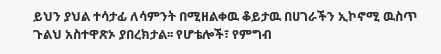ይህን ያህል ተሳታፊ ለሳምንት በሚዘልቀዉ ቆይታዉ በሀገራችን ኢኮኖሚ ዉስጥ ጉልህ አስተዋጽኦ ያበረክታል፡፡ የሆቴሎች፣ የምግብ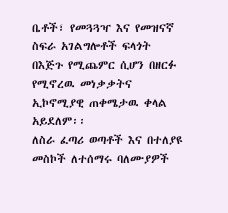ቤቶች፣ የመጓጓዣ እና የመዝናኛ ስፍራ አገልግሎቶች ፍላጎት በእጅጉ የሚጨምር ሲሆን በዘርፉ የሚኖረዉ መነቃቃትና ኢኮኖሚያዊ ጠቀሜታዉ ቀላል አይደለም፡፡
ለስራ ፈጣሪ ወጣቶች እና በተለያዩ መስኮች ለተሰማሩ ባለሙያዎች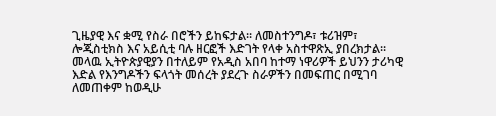ጊዜያዊ እና ቋሚ የስራ በሮችን ይከፍታል፡፡ ለመስተንግዶ፣ ቱሪዝም፣ ሎጂስቲክስ እና አይሲቲ ባሉ ዘርፎች እድገት የላቀ አስተዋጽኢ ያበረክታል፡፡ መላዉ ኢትዮጵያዊያን በተለይም የአዲስ አበባ ከተማ ነዋሪዎች ይህንን ታሪካዊ እድል የእንግዶችን ፍላጎት መሰረት ያደረጉ ስራዎችን በመፍጠር በሚገባ ለመጠቀም ከወዲሁ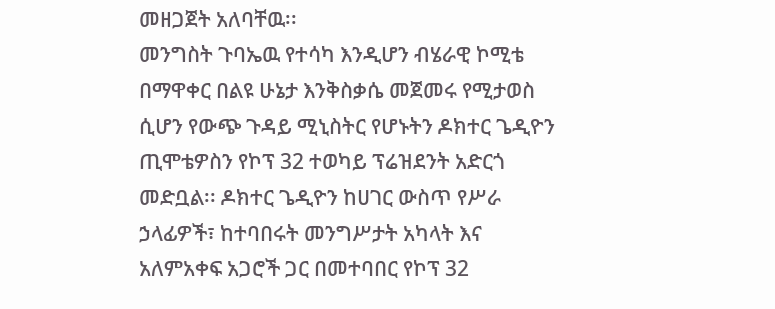መዘጋጀት አለባቸዉ፡፡
መንግስት ጉባኤዉ የተሳካ እንዲሆን ብሄራዊ ኮሚቴ በማዋቀር በልዩ ሁኔታ እንቅስቃሴ መጀመሩ የሚታወስ ሲሆን የውጭ ጉዳይ ሚኒስትር የሆኑትን ዶክተር ጌዲዮን ጢሞቴዎስን የኮፕ 32 ተወካይ ፕሬዝደንት አድርጎ መድቧል፡፡ ዶክተር ጌዲዮን ከሀገር ውስጥ የሥራ ኃላፊዎች፣ ከተባበሩት መንግሥታት አካላት እና አለምአቀፍ አጋሮች ጋር በመተባበር የኮፕ 32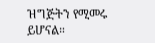ዝግጅትን የሚመሩ ይሆናል።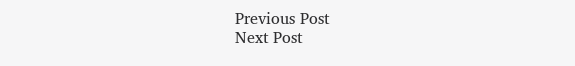Previous Post
Next Post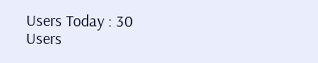Users Today : 30
Users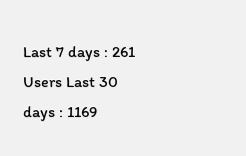Last 7 days : 261
Users Last 30 days : 1169